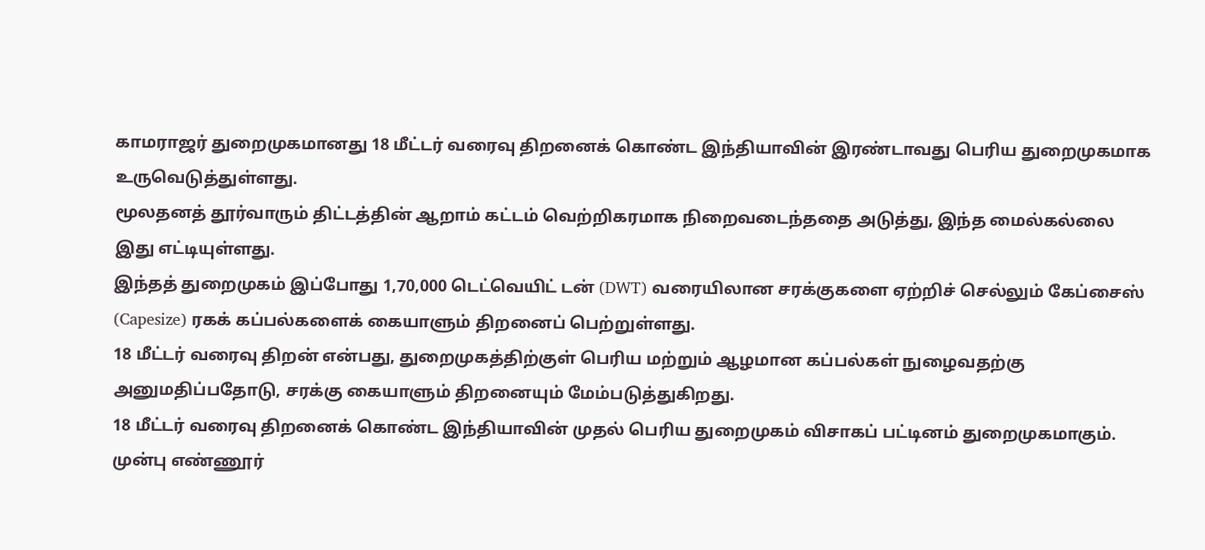காமராஜர் துறைமுகமானது 18 மீட்டர் வரைவு திறனைக் கொண்ட இந்தியாவின் இரண்டாவது பெரிய துறைமுகமாக உருவெடுத்துள்ளது.
மூலதனத் தூர்வாரும் திட்டத்தின் ஆறாம் கட்டம் வெற்றிகரமாக நிறைவடைந்ததை அடுத்து, இந்த மைல்கல்லை இது எட்டியுள்ளது.
இந்தத் துறைமுகம் இப்போது 1,70,000 டெட்வெயிட் டன் (DWT) வரையிலான சரக்குகளை ஏற்றிச் செல்லும் கேப்சைஸ் (Capesize) ரகக் கப்பல்களைக் கையாளும் திறனைப் பெற்றுள்ளது.
18 மீட்டர் வரைவு திறன் என்பது, துறைமுகத்திற்குள் பெரிய மற்றும் ஆழமான கப்பல்கள் நுழைவதற்கு அனுமதிப்பதோடு, சரக்கு கையாளும் திறனையும் மேம்படுத்துகிறது.
18 மீட்டர் வரைவு திறனைக் கொண்ட இந்தியாவின் முதல் பெரிய துறைமுகம் விசாகப் பட்டினம் துறைமுகமாகும்.
முன்பு எண்ணூர்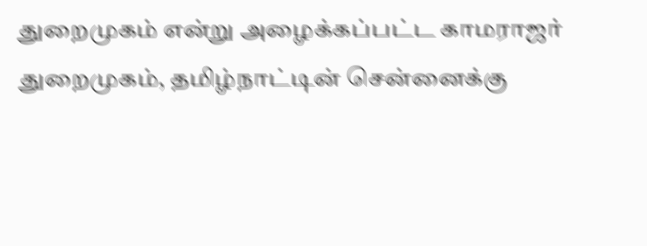துறைமுகம் என்று அழைக்கப்பட்ட காமராஜர் துறைமுகம், தமிழ்நாட்டின் சென்னைக்கு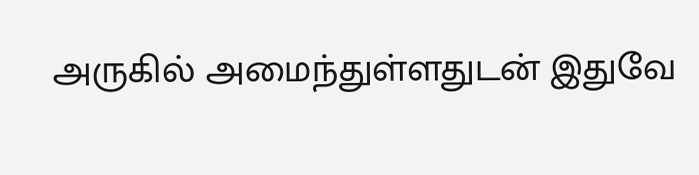அருகில் அமைந்துள்ளதுடன் இதுவே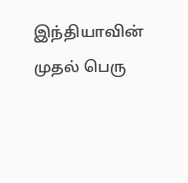இந்தியாவின் முதல் பெரு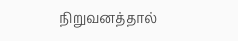நிறுவனத்தால்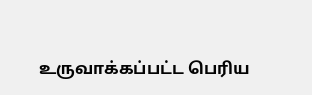உருவாக்கப்பட்ட பெரிய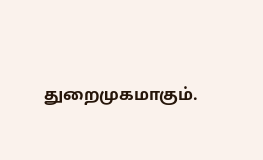துறைமுகமாகும்.